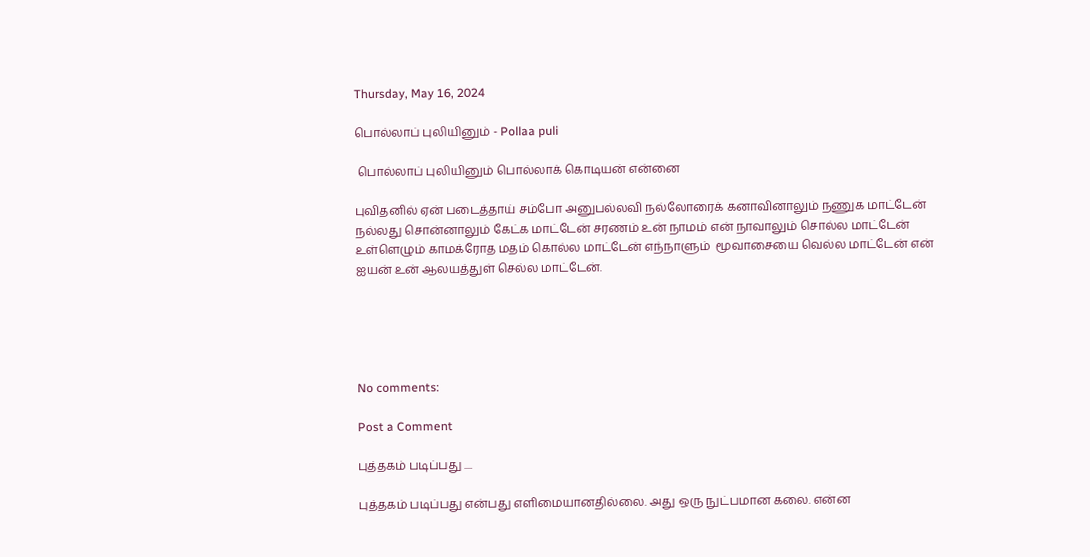Thursday, May 16, 2024

பொல்லாப் புலியினும் - Pollaa puli

 பொல்லாப் புலியினும் பொல்லாக் கொடியன் என்னை

புவிதனில் ஏன் படைத்தாய் சம்போ அனுபல்லவி நல்லோரைக் கனாவினாலும் நணுக மாட்டேன் நல்லது சொன்னாலும் கேட்க மாட்டேன் சரணம் உன் நாமம் என் நாவாலும் சொல்ல மாட்டேன் உள்ளெழும் காமக்ரோத மதம் கொல்ல மாட்டேன் எந்நாளும்  மூவாசையை வெல்ல மாட்டேன் என் ஐயன் உன் ஆலயத்துள் செல்ல மாட்டேன்.





No comments:

Post a Comment

புத்தகம் படிப்பது ....

புத்தகம் படிப்பது என்பது எளிமையானதில்லை. அது ஒரு நுட்பமான கலை. என்ன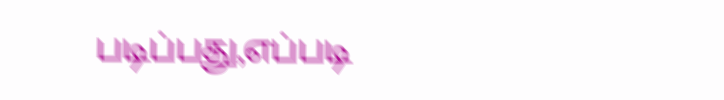படிப்பது,எப்படி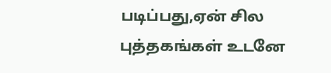படிப்பது,ஏன் சில புத்தகங்கள் உடனே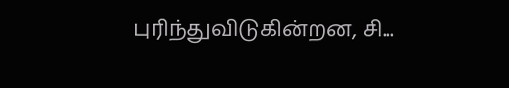புரிந்துவிடுகின்றன, சி...